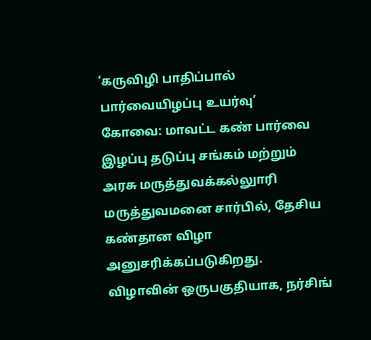‘கருவிழி பாதிப்பால் பார்வையிழப்பு உயர்வு’
கோவை: மாவட்ட கண் பார்வை இழப்பு தடுப்பு சங்கம் மற்றும் அரசு மருத்துவக்கல்லுாரி மருத்துவமனை சார்பில், தேசிய கண்தான விழா அனுசரிக்கப்படுகிறது.
விழாவின் ஒருபகுதியாக, நர்சிங்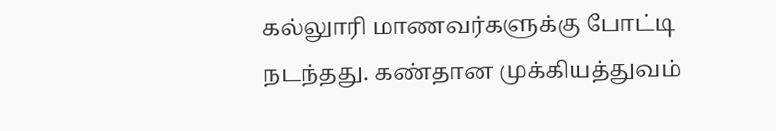கல்லுாரி மாணவர்களுக்கு போட்டி நடந்தது. கண்தான முக்கியத்துவம்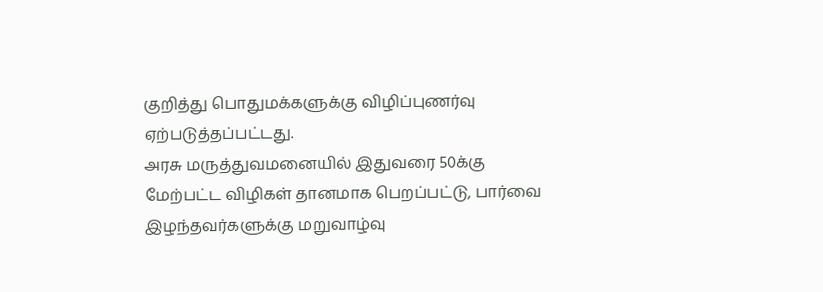குறித்து பொதுமக்களுக்கு விழிப்புணர்வு ஏற்படுத்தப்பட்டது.
அரசு மருத்துவமனையில் இதுவரை 50க்கு மேற்பட்ட விழிகள் தானமாக பெறப்பட்டு, பார்வை இழந்தவர்களுக்கு மறுவாழ்வு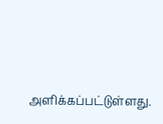அளிக்கப்பட்டுள்ளது.